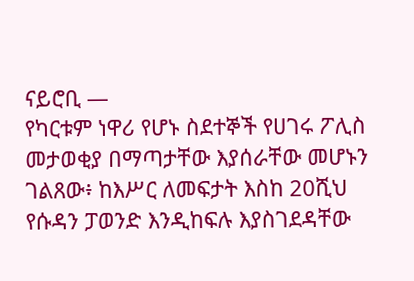ናይሮቢ —
የካርቱም ነዋሪ የሆኑ ስደተኞች የሀገሩ ፖሊስ መታወቂያ በማጣታቸው እያሰራቸው መሆኑን ገልጸው፥ ከእሥር ለመፍታት እስከ 20ሺህ የሱዳን ፓወንድ እንዲከፍሉ እያስገደዳቸው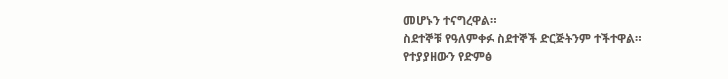መሆኑን ተናግረዋል።
ስደተኞቹ የዓለምቀፉ ስደተኞች ድርጅትንም ተችተዋል።
የተያያዘውን የድምፅ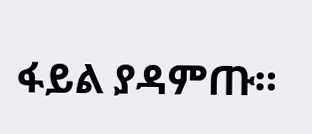ፋይል ያዳምጡ።